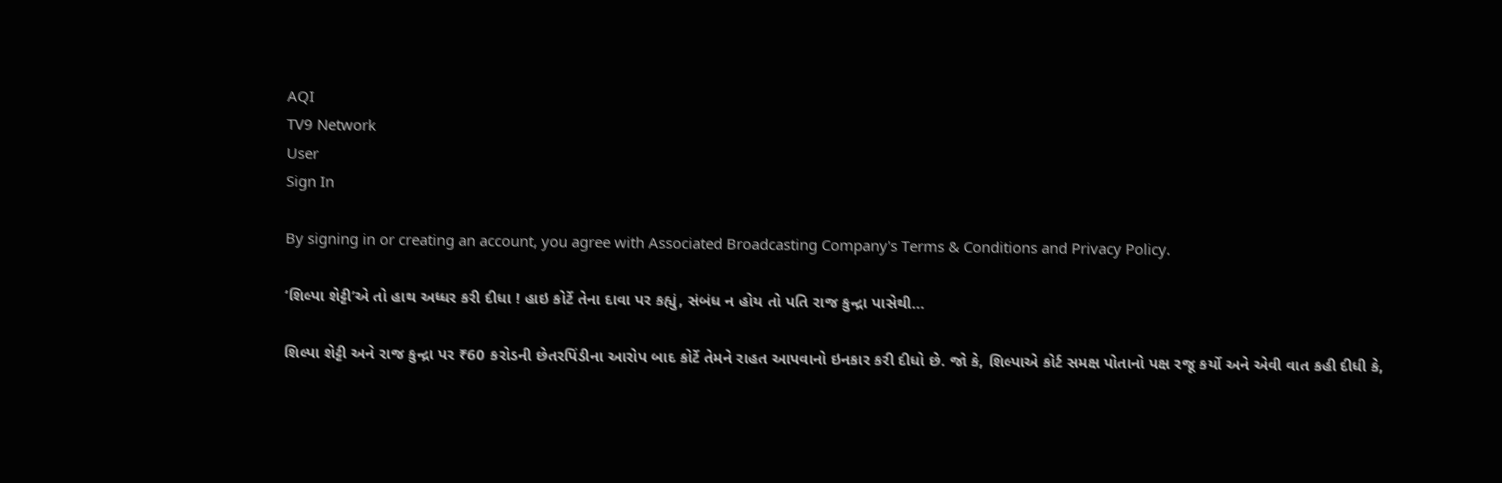AQI
TV9 Network
User
Sign In

By signing in or creating an account, you agree with Associated Broadcasting Company's Terms & Conditions and Privacy Policy.

‘શિલ્પા શેટ્ટી’એ તો હાથ અધ્ધર કરી દીધા ! હાઇ કોર્ટે તેના દાવા પર કહ્યું, સંબંધ ન હોય તો પતિ રાજ કુન્દ્રા પાસેથી…

શિલ્પા શેટ્ટી અને રાજ કુન્દ્રા પર ₹60 કરોડની છેતરપિંડીના આરોપ બાદ કોર્ટે તેમને રાહત આપવાનો ઇનકાર કરી દીધો છે. જો કે, શિલ્પાએ કોર્ટ સમક્ષ પોતાનો પક્ષ રજૂ કર્યો અને એવી વાત કહી દીધી કે,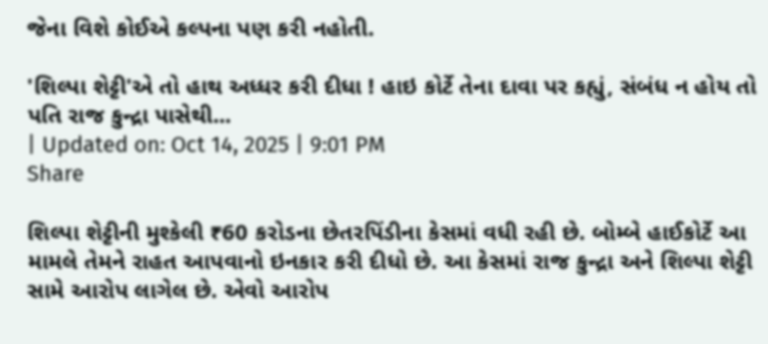જેના વિશે કોઈએ કલ્પના પણ કરી નહોતી.

'શિલ્પા શેટ્ટી'એ તો હાથ અધ્ધર કરી દીધા ! હાઇ કોર્ટે તેના દાવા પર કહ્યું, સંબંધ ન હોય તો પતિ રાજ કુન્દ્રા પાસેથી...
| Updated on: Oct 14, 2025 | 9:01 PM
Share

શિલ્પા શેટ્ટીની મુશ્કેલી ₹60 કરોડના છેતરપિંડીના કેસમાં વધી રહી છે. બોમ્બે હાઈકોર્ટે આ મામલે તેમને રાહત આપવાનો ઇનકાર કરી દીધો છે. આ કેસમાં રાજ કુન્દ્રા અને શિલ્પા શેટ્ટી સામે આરોપ લાગેલ છે. એવો આરોપ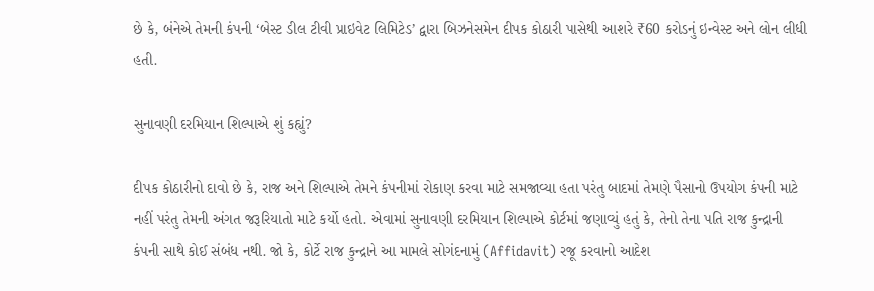છે કે, બંનેએ તેમની કંપની ‘બેસ્ટ ડીલ ટીવી પ્રાઇવેટ લિમિટેડ’ દ્વારા બિઝનેસમેન દીપક કોઠારી પાસેથી આશરે ₹60 કરોડનું ઇન્વેસ્ટ અને લોન લીધી હતી.

સુનાવણી દરમિયાન શિલ્પાએ શું કહ્યું?

દીપક કોઠારીનો દાવો છે કે, રાજ અને શિલ્પાએ તેમને કંપનીમાં રોકાણ કરવા માટે સમજાવ્યા હતા પરંતુ બાદમાં તેમણે પૈસાનો ઉપયોગ કંપની માટે નહીં પરંતુ તેમની અંગત જરૂરિયાતો માટે કર્યો હતો. એવામાં સુનાવણી દરમિયાન શિલ્પાએ કોર્ટમાં જણાવ્યું હતું કે, તેનો તેના પતિ રાજ કુન્દ્રાની કંપની સાથે કોઈ સંબંધ નથી. જો કે, કોર્ટે રાજ કુન્દ્રાને આ મામલે સોગંદનામું (Affidavit) રજૂ કરવાનો આદેશ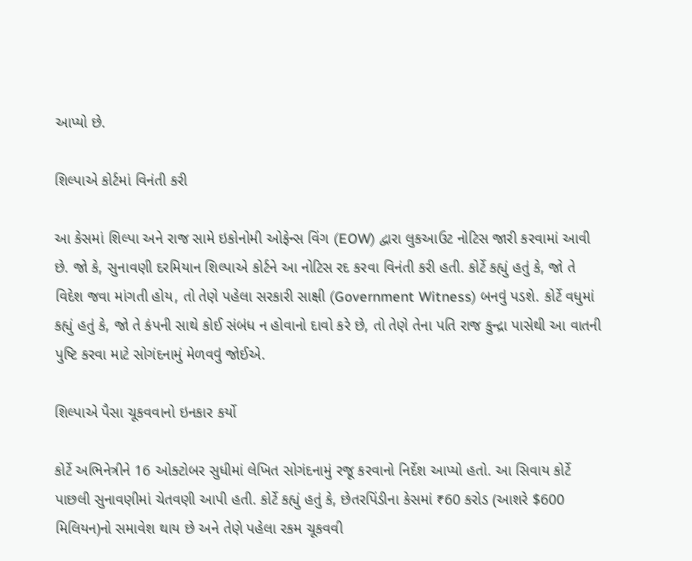આપ્યો છે.

શિલ્પાએ કોર્ટમાં વિનંતી કરી

આ કેસમાં શિલ્પા અને રાજ સામે ઇકોનોમી ઓફેન્સ વિંગ (EOW) દ્વારા લુકઆઉટ નોટિસ જારી કરવામાં આવી છે. જો કે, સુનાવણી દરમિયાન શિલ્પાએ કોર્ટને આ નોટિસ રદ કરવા વિનંતી કરી હતી. કોર્ટે કહ્યું હતું કે, જો તે વિદેશ જવા માંગતી હોય, તો તેણે પહેલા સરકારી સાક્ષી (Government Witness) બનવું પડશે. કોર્ટે વધુમાં કહ્યું હતું કે, જો તે કંપની સાથે કોઈ સંબંધ ન હોવાનો દાવો કરે છે, તો તેણે તેના પતિ રાજ કુન્દ્રા પાસેથી આ વાતની પુષ્ટિ કરવા માટે સોગંદનામું મેળવવું જોઈએ.

શિલ્પાએ પૈસા ચૂકવવાનો ઇનકાર કર્યો

કોર્ટે અભિનેત્રીને 16 ઓક્ટોબર સુધીમાં લેખિત સોગંદનામું રજૂ કરવાનો નિર્દેશ આપ્યો હતો. આ સિવાય કોર્ટે પાછલી સુનાવણીમાં ચેતવણી આપી હતી. કોર્ટે કહ્યું હતું કે, છેતરપિંડીના કેસમાં ₹60 કરોડ (આશરે $600 મિલિયન)નો સમાવેશ થાય છે અને તેણે પહેલા રકમ ચૂકવવી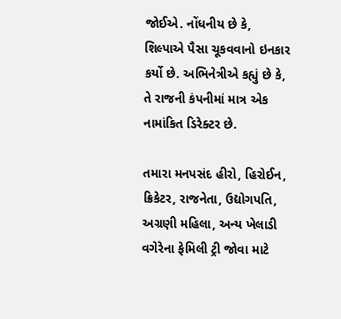જોઈએ. નોંધનીય છે કે, શિલ્પાએ પૈસા ચૂકવવાનો ઇનકાર કર્યો છે. અભિનેત્રીએ કહ્યું છે કે, તે રાજની કંપનીમાં માત્ર એક નામાંકિત ડિરેક્ટર છે.

તમારા મનપસંદ હીરો, હિરોઈન, ક્રિકેટર, રાજનેતા, ઉદ્યોગપતિ, અગ્રણી મહિલા, અન્ય ખેલાડી વગેરેના ફેમિલી ટ્રી જોવા માટે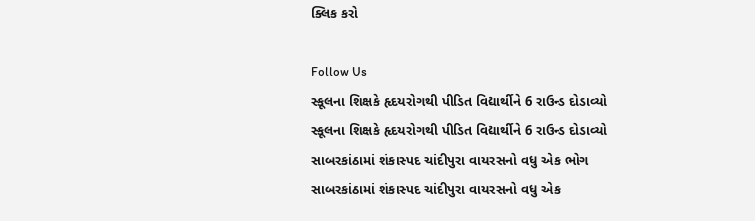ક્લિક કરો

Follow Us
સ્કૂલના શિક્ષકે હૃદયરોગથી પીડિત વિદ્યાર્થીને 6 રાઉન્ડ દોડાવ્યો
સ્કૂલના શિક્ષકે હૃદયરોગથી પીડિત વિદ્યાર્થીને 6 રાઉન્ડ દોડાવ્યો
સાબરકાંઠામાં શંકાસ્પદ ચાંદીપુરા વાયરસનો વધુ એક ભોગ
સાબરકાંઠામાં શંકાસ્પદ ચાંદીપુરા વાયરસનો વધુ એક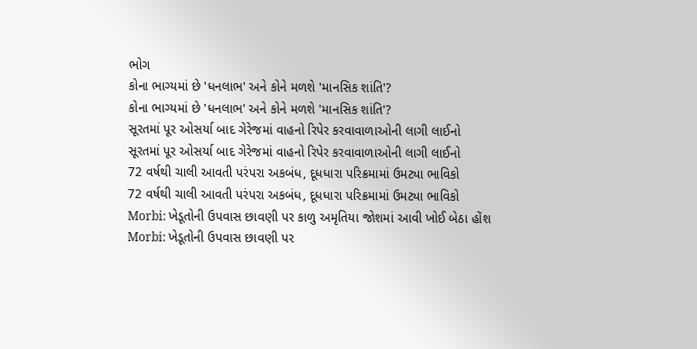ભોગ
કોના ભાગ્યમાં છે 'ધનલાભ' અને કોને મળશે 'માનસિક શાંતિ'?
કોના ભાગ્યમાં છે 'ધનલાભ' અને કોને મળશે 'માનસિક શાંતિ'?
સૂરતમાં પૂર ઓસર્યા બાદ ગેરેજમાં વાહનો રિપેર કરવાવાળાઓની લાગી લાઈનો
સૂરતમાં પૂર ઓસર્યા બાદ ગેરેજમાં વાહનો રિપેર કરવાવાળાઓની લાગી લાઈનો
72 વર્ષથી ચાલી આવતી પરંપરા અકબંધ, દૂધધારા પરિક્રમામાં ઉમટ્યા ભાવિકો
72 વર્ષથી ચાલી આવતી પરંપરા અકબંધ, દૂધધારા પરિક્રમામાં ઉમટ્યા ભાવિકો
Morbi: ખેડૂતોની ઉપવાસ છાવણી પર કાળુ અમૃતિયા જોશમાં આવી ખોઈ બેઠા હોંશ
Morbi: ખેડૂતોની ઉપવાસ છાવણી પર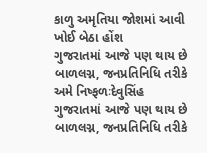કાળુ અમૃતિયા જોશમાં આવી ખોઈ બેઠા હોંશ
ગુજરાતમાં આજે પણ થાય છે બાળલગ્ન, જનપ્રતિનિધિ તરીકે અમે નિષ્ફળઃદેવુસિંહ
ગુજરાતમાં આજે પણ થાય છે બાળલગ્ન, જનપ્રતિનિધિ તરીકે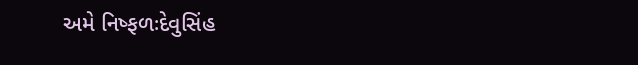અમે નિષ્ફળઃદેવુસિંહ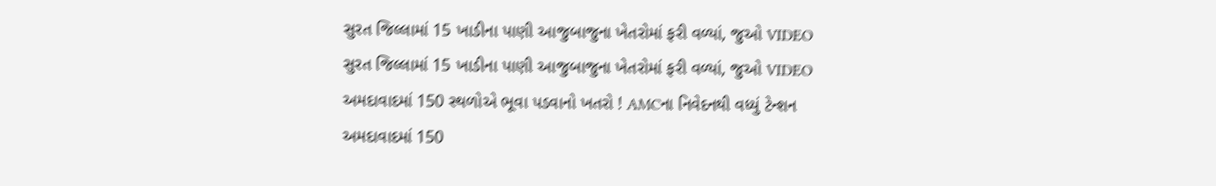સુરત જિલ્લામાં 15 ખાડીના પાણી આજુબાજુના ખેતરોમાં ફરી વળ્યાં, જુઓ VIDEO
સુરત જિલ્લામાં 15 ખાડીના પાણી આજુબાજુના ખેતરોમાં ફરી વળ્યાં, જુઓ VIDEO
અમદાવાદમાં 150 સ્થળોએ ભૂવા પડવાનો ખતરો ! AMCના નિવેદનથી વધ્યું ટેન્શન
અમદાવાદમાં 150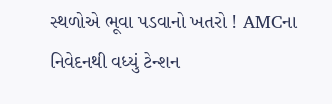સ્થળોએ ભૂવા પડવાનો ખતરો ! AMCના નિવેદનથી વધ્યું ટેન્શન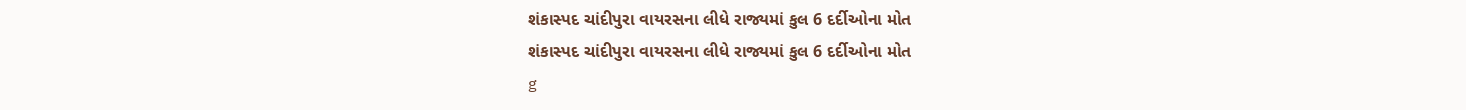શંકાસ્પદ ચાંદીપુરા વાયરસના લીધે રાજ્યમાં કુલ 6 દર્દીઓના મોત
શંકાસ્પદ ચાંદીપુરા વાયરસના લીધે રાજ્યમાં કુલ 6 દર્દીઓના મોત
g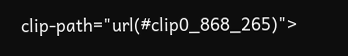clip-path="url(#clip0_868_265)">